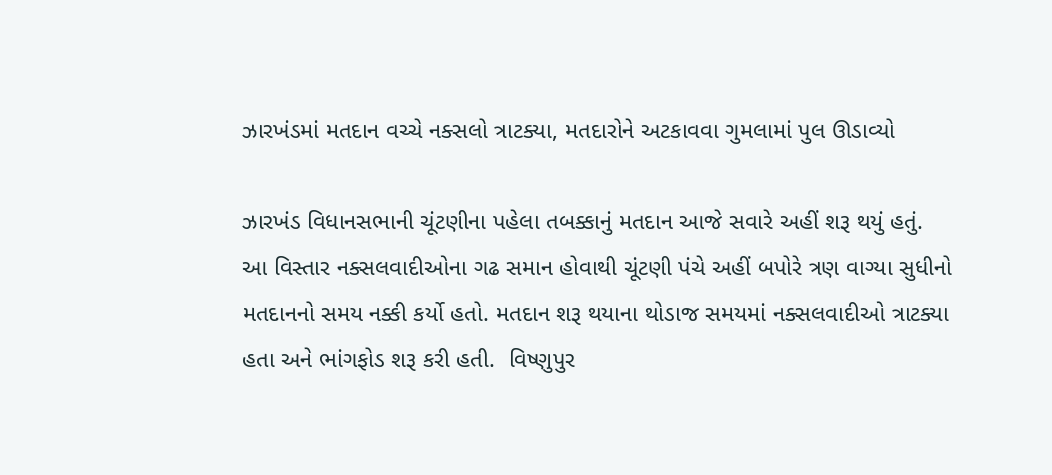ઝારખંડમાં મતદાન વચ્ચે નક્સલો ત્રાટક્યા, મતદારોને અટકાવવા ગુમલામાં પુલ ઊડાવ્યો

ઝારખંડ વિધાનસભાની ચૂંટણીના પહેલા તબક્કાનું મતદાન આજે સવારે અહીં શરૂ થયું હતું.  આ વિસ્તાર નક્સલવાદીઓના ગઢ સમાન હોવાથી ચૂંટણી પંચે અહીં બપોરે ત્રણ વાગ્યા સુધીનો મતદાનનો સમય નક્કી કર્યો હતો. મતદાન શરૂ થયાના થોડાજ સમયમાં નક્સલવાદીઓ ત્રાટક્યા હતા અને ભાંગફોડ શરૂ કરી હતી.  વિષ્ણુપુર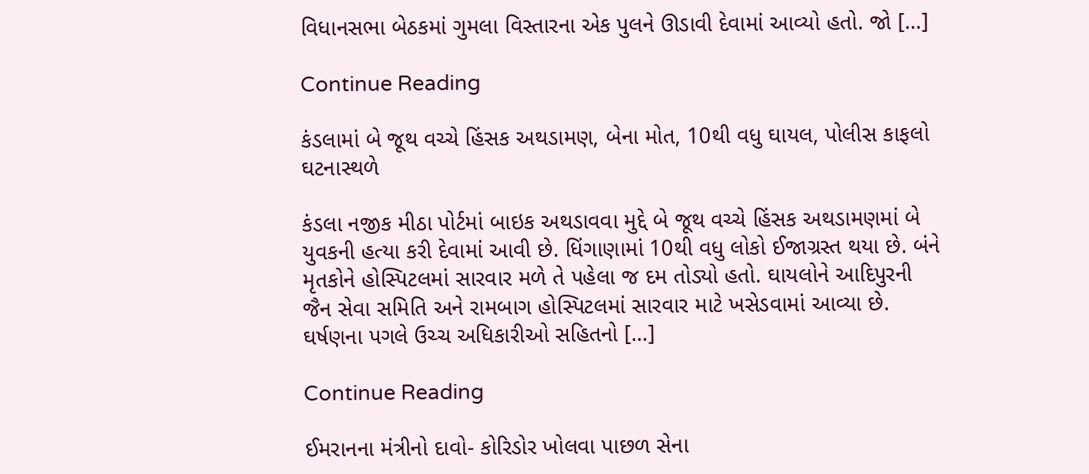વિધાનસભા બેઠકમાં ગુમલા વિસ્તારના એક પુલને ઊડાવી દેવામાં આવ્યો હતો. જો […]

Continue Reading

કંડલામાં બે જૂથ વચ્ચે હિંસક અથડામણ, બેના મોત, 10થી વધુ ઘાયલ, પોલીસ કાફલો ઘટનાસ્થળે

કંડલા નજીક મીઠા પોર્ટમાં બાઇક અથડાવવા મુદ્દે બે જૂથ વચ્ચે હિંસક અથડામણમાં બે યુવકની હત્યા કરી દેવામાં આવી છે. ધિંગાણામાં 10થી વધુ લોકો ઈજાગ્રસ્ત થયા છે. બંને મૃતકોને હોસ્પિટલમાં સારવાર મળે તે પહેલા જ દમ તોડ્યો હતો. ઘાયલોને આદિપુરની જૈન સેવા સમિતિ અને રામબાગ હોસ્પિટલમાં સારવાર માટે ખસેડવામાં આવ્યા છે. ઘર્ષણના પગલે ઉચ્ચ અધિકારીઓ સહિતનો […]

Continue Reading

ઈમરાનના મંત્રીનો દાવો- કોરિડોર ખોલવા પાછળ સેના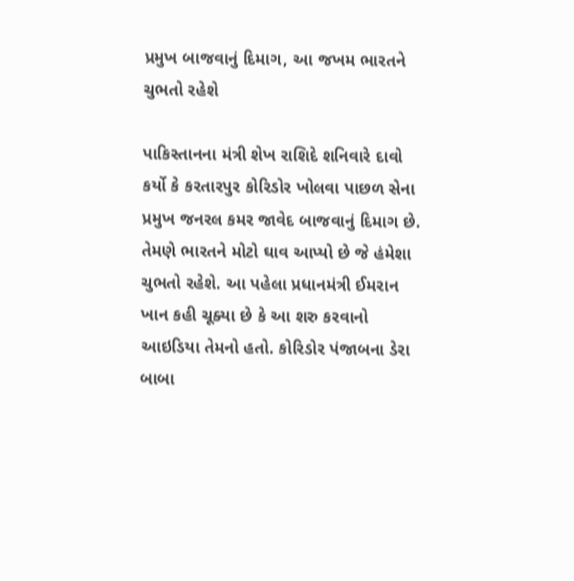પ્રમુખ બાજવાનું દિમાગ, આ જખમ ભારતને ચુભતો રહેશે

પાકિસ્તાનના મંત્રી શેખ રાશિદે શનિવારે દાવો કર્યો કે કરતારપુર કોરિડોર ખોલવા પાછળ સેના પ્રમુખ જનરલ કમર જાવેદ બાજવાનું દિમાગ છે. તેમણે ભારતને મોટો ઘાવ આપ્યો છે જે હંમેશા ચુભતો રહેશે. આ પહેલા પ્રધાનમંત્રી ઈમરાન ખાન કહી ચૂક્યા છે કે આ શરુ કરવાનો આઇડિયા તેમનો હતો. કોરિડોર પંજાબના ડેરા બાબા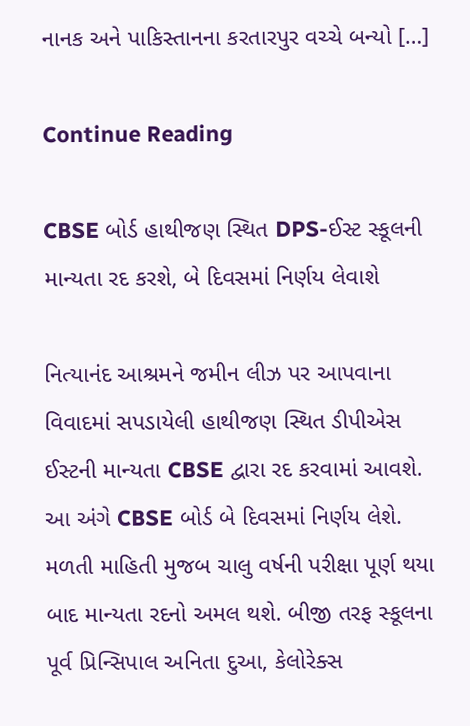નાનક અને પાકિસ્તાનના કરતારપુર વચ્ચે બન્યો […]

Continue Reading

CBSE બોર્ડ હાથીજણ સ્થિત DPS-ઈસ્ટ સ્કૂલની માન્યતા રદ કરશે, બે દિવસમાં નિર્ણય લેવાશે

નિત્યાનંદ આશ્રમને જમીન લીઝ પર આપવાના વિવાદમાં સપડાયેલી હાથીજણ સ્થિત ડીપીએસ ઈસ્ટની માન્યતા CBSE દ્વારા રદ કરવામાં આવશે. આ અંગે CBSE બોર્ડ બે દિવસમાં નિર્ણય લેશે. મળતી માહિતી મુજબ ચાલુ વર્ષની પરીક્ષા પૂર્ણ થયા બાદ માન્યતા રદનો અમલ થશે. બીજી તરફ સ્કૂલના પૂર્વ પ્રિન્સિપાલ અનિતા દુઆ, કેલોરેક્સ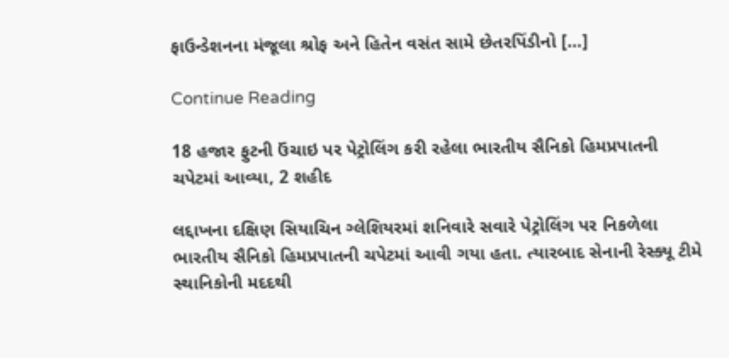ફાઉન્ડેશનના મંજૂલા શ્રોફ અને હિતેન વસંત સામે છેતરપિંડીનો […]

Continue Reading

18 હજાર ફુટની ઉંચાઇ પર પેટ્રોલિંગ કરી રહેલા ભારતીય સૈનિકો હિમપ્રપાતની ચપેટમાં આવ્યા, 2 શહીદ

લદ્દાખના દક્ષિણ સિયાચિન ગ્લેશિયરમાં શનિવારે સવારે પેટ્રોલિંગ પર નિકળેલા ભારતીય સૈનિકો હિમપ્રપાતની ચપેટમાં આવી ગયા હતા. ત્યારબાદ સેનાની રેસ્ક્યૂ ટીમે સ્થાનિકોની મદદથી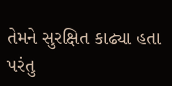તેમને સુરક્ષિત કાઢ્યા હતા પરંતુ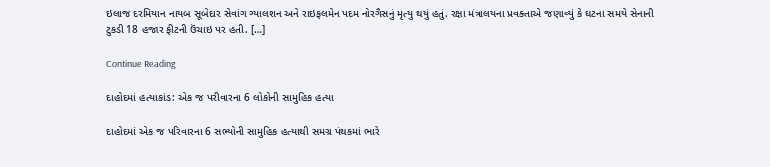ઇલાજ દરમિયાન નાયબ સૂબેદાર સેવાંગ ગ્યાલશન અને રાઇફલમેન પદમ નોરગૈસનું મૃત્યુ થયું હતું. રક્ષા મંત્રાલયના પ્રવક્તાએ જણાવ્યું કે ઘટના સમયે સેનાની ટુકડી 18 હજાર ફીટની ઉંચાઇ પર હતી. […]

Continue Reading

દાહોદમાં હત્યાકાંડ: એક જ પરીવારના 6 લોકોની સામુહિક હત્યા

દાહોદમાં એક જ પરિવારના 6 સભ્યોની સામુહિક હત્યાથી સમગ્ર પંથકમાં ભારે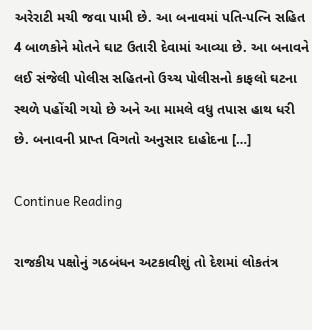અરેરાટી મચી જવા પામી છે. આ બનાવમાં પતિ-પત્નિ સહિત 4 બાળકોને મોતને ઘાટ ઉતારી દેવામાં આવ્યા છે. આ બનાવને લઈ સંજેલી પોલીસ સહિતનો ઉચ્ચ પોલીસનો કાફલો ઘટના સ્થળે પહોંચી ગયો છે અને આ મામલે વધુ તપાસ હાથ ધરી છે. બનાવની પ્રાપ્ત વિગતો અનુસાર દાહોદના […]

Continue Reading

રાજકીય પક્ષોનું ગઠબંધન અટકાવીશું તો દેશમાં લોકતંત્ર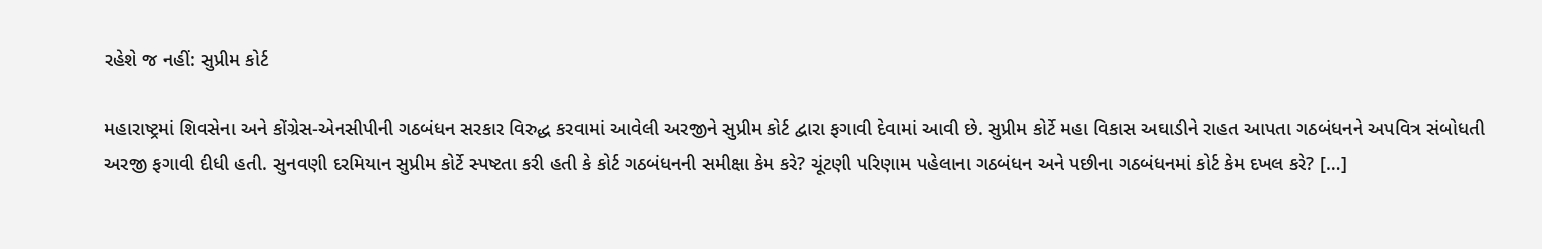રહેશે જ નહીં: સુપ્રીમ કોર્ટ

મહારાષ્ટ્રમાં શિવસેના અને કોંગ્રેસ-એનસીપીની ગઠબંધન સરકાર વિરુદ્ધ કરવામાં આવેલી અરજીને સુપ્રીમ કોર્ટ દ્વારા ફગાવી દેવામાં આવી છે. સુપ્રીમ કોર્ટે મહા વિકાસ અઘાડીને રાહત આપતા ગઠબંધનને અપવિત્ર સંબોધતી અરજી ફગાવી દીધી હતી. સુનવણી દરમિયાન સુપ્રીમ કોર્ટે સ્પષ્ટતા કરી હતી કે કોર્ટ ગઠબંધનની સમીક્ષા કેમ કરે? ચૂંટણી પરિણામ પહેલાના ગઠબંધન અને પછીના ગઠબંધનમાં કોર્ટ કેમ દખલ કરે? […]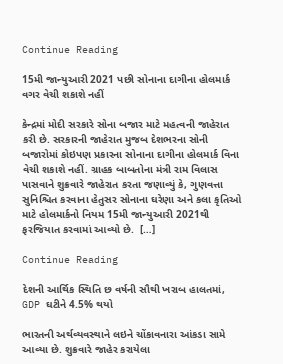Continue Reading

15મી જાન્યુઆરી 2021 પછી સોનાના દાગીના હોલમાર્ક વગર વેચી શકાશે નહીં

કેન્દ્રમાં મોદી સરકારે સોના બજાર માટે મહત્વની જાહેરાત કરી છે. સરકારની જાહેરાત મુજબ દેશભરના સોની બજારોમાં કોઇપણ પ્રકારના સોનાના દાગીના હોલમાર્ક વિના વેચી શકાશે નહીં. ગ્રાહક બાબતોના મંત્રી રામ વિલાસ પાસવાને શુક્રવારે જાહેરાત કરતા જણાવ્યું કે, ગુણવત્તા સુનિશ્ચિત કરવાના હેતુસર સોનાના ઘરેણા અને કલા કૃતિઓ માટે હોલમાર્કનો નિયમ 15મી જાન્યુઆરી 2021થી ફરજિયાત કરવામાં આવ્યો છે.  […]

Continue Reading

દેશની આર્થિક સ્થિતિ છ વર્ષની સૌથી ખરાબ હાલતમાં, GDP ઘટીને 4.5% થયો

ભારતની અર્થવ્યવસ્થાને લઇને ચોંકાવનારા આંકડા સામે આવ્યા છે. શુક્રવારે જાહેર કરાયેલા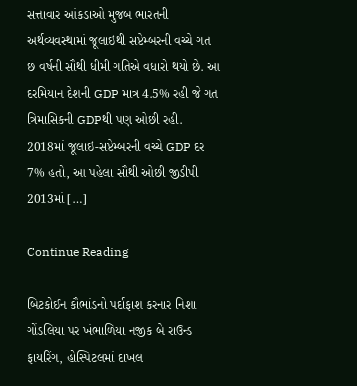સત્તાવાર આંકડાઓ મુજબ ભારતની અર્થવ્યવસ્થામાં જૂલાઇથી સપ્ટેમ્બરની વચ્ચે ગત છ વર્ષની સૌથી ધીમી ગતિએ વધારો થયો છે. આ દરમિયાન દેશની GDP માત્ર 4.5% રહી જે ગત ત્રિમાસિકની GDPથી પણ ઓછી રહી. 2018માં જૂલાઇ-સપ્ટેમ્બરની વચ્ચે GDP દર 7% હતો, આ પહેલા સૌથી ઓછી જીડીપી 2013માં […]

Continue Reading

બિટકોઈન કૌભાંડનો પર્દાફાશ કરનાર નિશા ગોંડલિયા પર ખંભાળિયા નજીક બે રાઉન્ડ ફાયરિંગ, હોસ્પિટલમાં દાખલ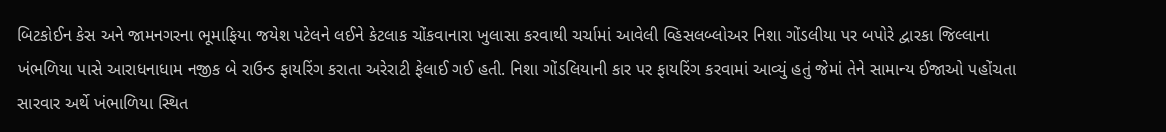બિટકોઈન કેસ અને જામનગરના ભૂમાફિયા જયેશ પટેલને લઈને કેટલાક ચોંકવાનારા ખુલાસા કરવાથી ચર્ચામાં આવેલી વ્હિસલબ્લોઅર નિશા ગોંડલીયા પર બપોરે દ્વારકા જિલ્લાના ખંભળિયા પાસે આરાધનાધામ નજીક બે રાઉન્ડ ફાયરિંગ કરાતા અરેરાટી ફેલાઈ ગઈ હતી. નિશા ગોંડલિયાની કાર પર ફાયરિંગ કરવામાં આવ્યું હતું જેમાં તેને સામાન્ય ઈજાઓ પહોંચતા સારવાર અર્થે ખંભાળિયા સ્થિત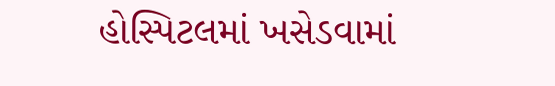હોસ્પિટલમાં ખસેડવામાં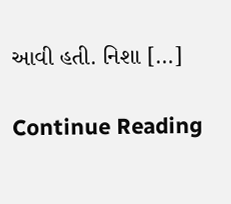આવી હતી. નિશા […]

Continue Reading